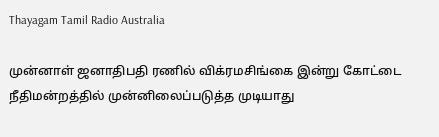Thayagam Tamil Radio Australia

முன்னாள் ஜனாதிபதி ரணில் விக்ரமசிங்கை இன்று கோட்டை நீதிமன்றத்தில் முன்னிலைப்படுத்த முடியாது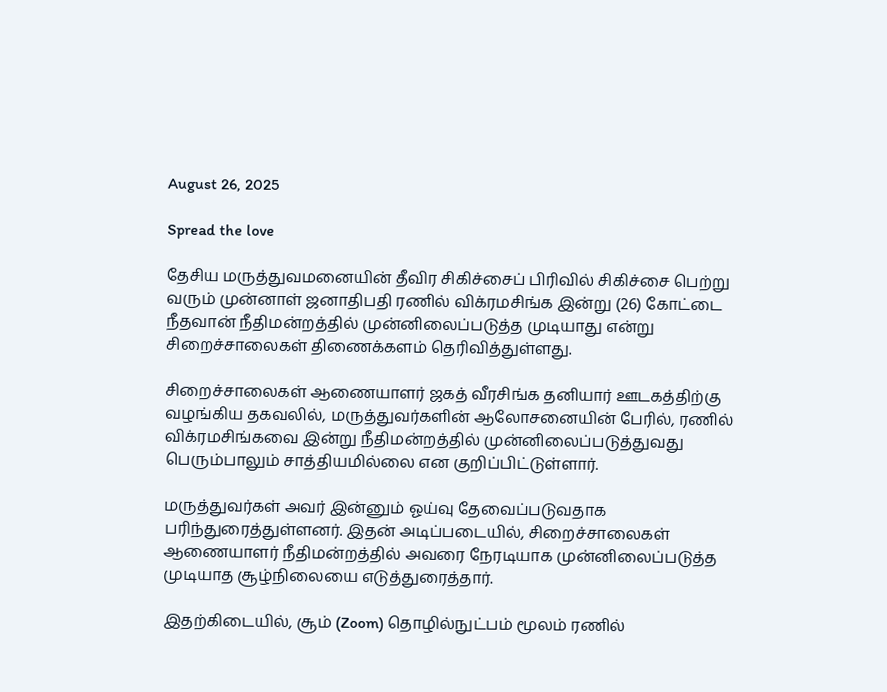August 26, 2025

Spread the love

தேசிய மருத்துவமனையின் தீவிர சிகிச்சைப் பிரிவில் சிகிச்சை பெற்று வரும் முன்னாள் ஜனாதிபதி ரணில் விக்ரமசிங்க இன்று (26) கோட்டை நீதவான் நீதிமன்றத்தில் முன்னிலைப்படுத்த முடியாது என்று சிறைச்சாலைகள் திணைக்களம் தெரிவித்துள்ளது.

சிறைச்சாலைகள் ஆணையாளர் ஜகத் வீரசிங்க தனியார் ஊடகத்திற்கு வழங்கிய தகவலில், மருத்துவர்களின் ஆலோசனையின் பேரில், ரணில் விக்ரமசிங்கவை இன்று நீதிமன்றத்தில் முன்னிலைப்படுத்துவது பெரும்பாலும் சாத்தியமில்லை என குறிப்பிட்டுள்ளார்.

மருத்துவர்கள் அவர் இன்னும் ஓய்வு தேவைப்படுவதாக பரிந்துரைத்துள்ளனர். இதன் அடிப்படையில், சிறைச்சாலைகள் ஆணையாளர் நீதிமன்றத்தில் அவரை நேரடியாக முன்னிலைப்படுத்த முடியாத சூழ்நிலையை எடுத்துரைத்தார்.

இதற்கிடையில், சூம் (Zoom) தொழில்நுட்பம் மூலம் ரணில்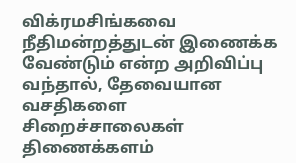விக்ரமசிங்கவை நீதிமன்றத்துடன் இணைக்க வேண்டும் என்ற அறிவிப்பு வந்தால், தேவையான வசதிகளை சிறைச்சாலைகள் திணைக்களம்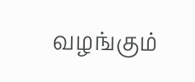வழங்கும்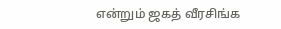என்றும் ஜகத் வீரசிங்க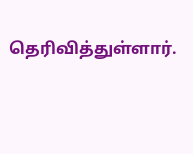தெரிவித்துள்ளார்.